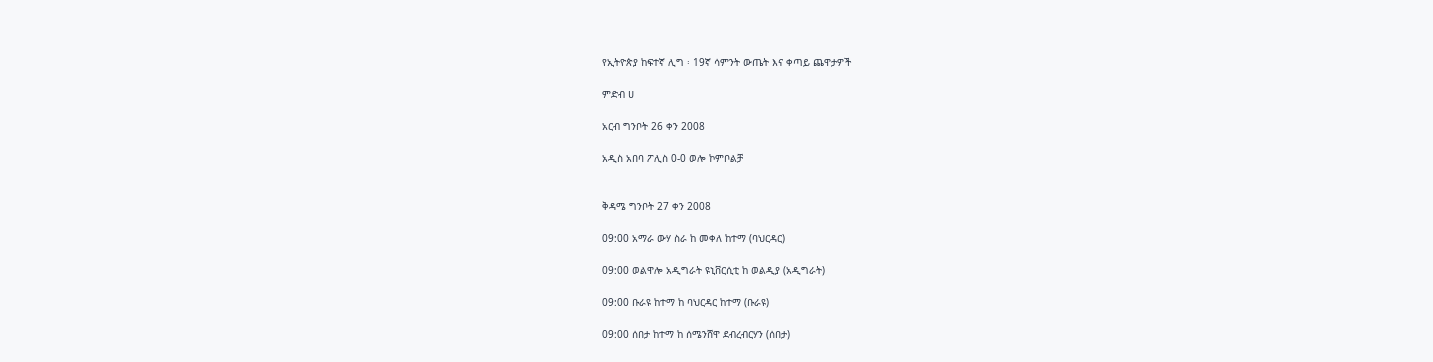የኢትዮጵያ ከፍተኛ ሊግ ፡ 19ኛ ሳምንት ውጤት እና ቀጣይ ጨዋታዎች

ምድብ ሀ

አርብ ግንቦት 26 ቀን 2008

አዲስ አበባ ፖሊስ 0-0 ወሎ ኮምቦልቻ


ቅዳሜ ግንቦት 27 ቀን 2008

09:00 አማራ ውሃ ስራ ከ መቀለ ከተማ (ባህርዳር)

09:00 ወልዋሎ አዲግራት ዩኒቨርሲቲ ከ ወልዲያ (አዲግራት)

09:00 ቡራዩ ከተማ ከ ባህርዳር ከተማ (ቡራዩ)

09:00 ሰበታ ከተማ ከ ሰሜንሸዋ ደብረብርሃን (ሰበታ)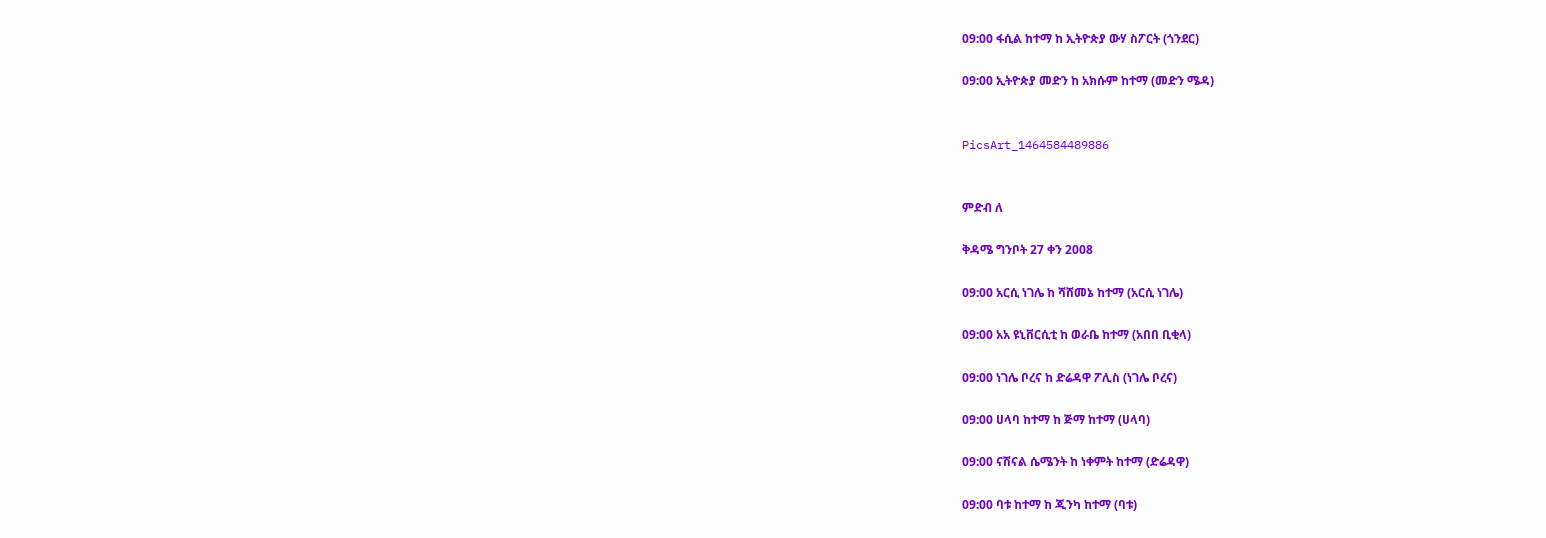09:00 ፋሲል ከተማ ከ ኢትዮጵያ ውሃ ስፖርት (ጎንደር)

09:00 ኢትዮጵያ መድን ከ አክሱም ከተማ (መድን ሜዳ)


PicsArt_1464584489886


ምድብ ለ

ቅዳሜ ግንቦት 27 ቀን 2008

09:00 አርሲ ነገሌ ከ ሻሸመኔ ከተማ (አርሲ ነገሌ)

09:00 አአ ዩኒቨርሲቲ ከ ወራቤ ከተማ (አበበ ቢቂላ)

09:00 ነገሌ ቦረና ከ ድሬዳዋ ፖሊስ (ነገሌ ቦረና)

09:00 ሀላባ ከተማ ከ ጅማ ከተማ (ሀላባ)

09:00 ናሽናል ሴሜንት ከ ነቀምት ከተማ (ድሬዳዋ)

09:00 ባቱ ከተማ ከ ጂንካ ከተማ (ባቱ)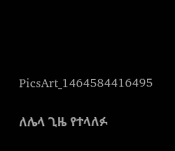PicsArt_1464584416495


ለሌላ ጊዜ የተላለፉ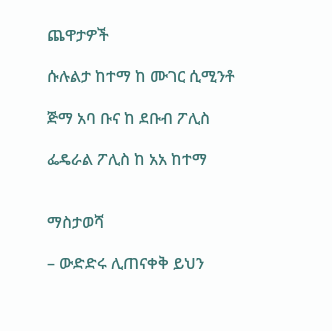ጨዋታዎች

ሱሉልታ ከተማ ከ ሙገር ሲሚንቶ

ጅማ አባ ቡና ከ ደቡብ ፖሊስ

ፌዴራል ፖሊስ ከ አአ ከተማ


ማስታወሻ

– ውድድሩ ሊጠናቀቅ ይህን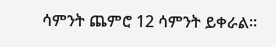ሳምንት ጨምሮ 12 ሳምንት ይቀራል፡፡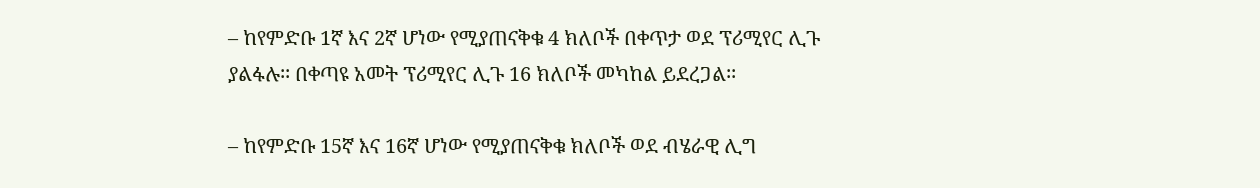– ከየምድቡ 1ኛ እና 2ኛ ሆነው የሚያጠናቅቁ 4 ክለቦች በቀጥታ ወደ ፕሪሚየር ሊጉ ያልፋሉ፡፡ በቀጣዩ አመት ፕሪሚየር ሊጉ 16 ክለቦች መካከል ይደረጋል፡፡

– ከየምድቡ 15ኛ እና 16ኛ ሆነው የሚያጠናቅቁ ክለቦች ወደ ብሄራዊ ሊግ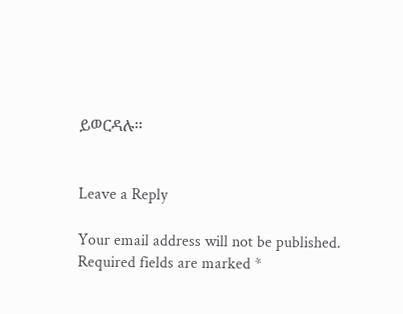ይወርዳሉ፡፡


Leave a Reply

Your email address will not be published. Required fields are marked *